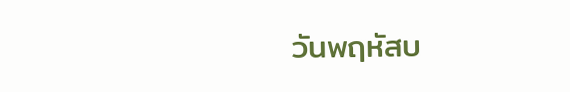วันพฤหัสบ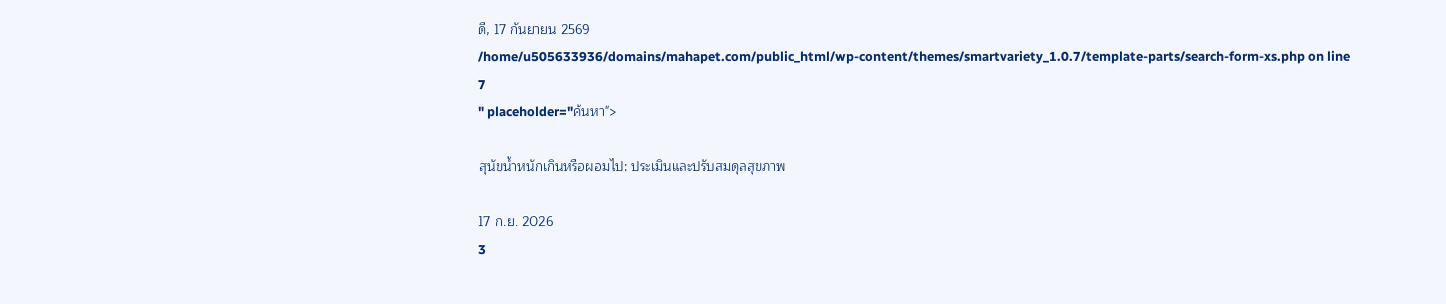ดี, 17 กันยายน 2569
/home/u505633936/domains/mahapet.com/public_html/wp-content/themes/smartvariety_1.0.7/template-parts/search-form-xs.php on line 7
" placeholder="ค้นหา">

สุนัขน้ำหนักเกินหรือผอมไป: ประเมินและปรับสมดุลสุขภาพ

17 ก.ย. 2026
3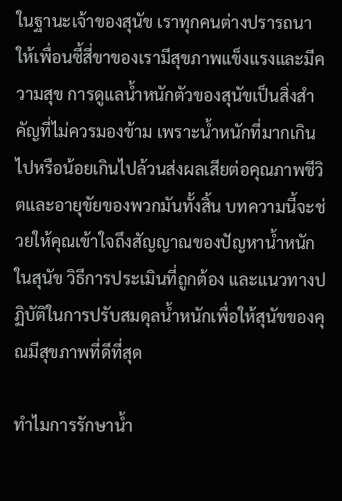ในฐานะเจ้าของสุนัข เราทุกคนต่างปรารถนาให้เพื่อนซี้สี่ขาของเรามีสุขภาพแข็งแรงและมีความสุข การดูแลน้ำหนักตัวของสุนัขเป็นสิ่งสำคัญที่ไม่ควรมองข้าม เพราะน้ำหนักที่มากเกินไปหรือน้อยเกินไปล้วนส่งผลเสียต่อคุณภาพชีวิตและอายุขัยของพวกมันทั้งสิ้น บทความนี้จะช่วยให้คุณเข้าใจถึงสัญญาณของปัญหาน้ำหนักในสุนัข วิธีการประเมินที่ถูกต้อง และแนวทางปฏิบัติในการปรับสมดุลน้ำหนักเพื่อให้สุนัขของคุณมีสุขภาพที่ดีที่สุด

ทำไมการรักษาน้ำ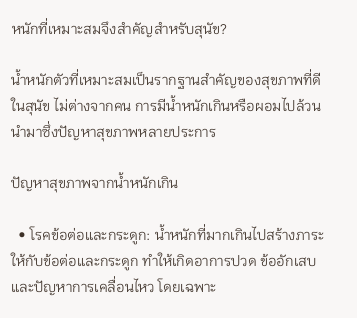หนักที่เหมาะสมจึงสำคัญสำหรับสุนัข?

น้ำหนักตัวที่เหมาะสมเป็นรากฐานสำคัญของสุขภาพที่ดีในสุนัข ไม่ต่างจากคน การมีน้ำหนักเกินหรือผอมไปล้วนนำมาซึ่งปัญหาสุขภาพหลายประการ

ปัญหาสุขภาพจากน้ำหนักเกิน

  • โรคข้อต่อและกระดูก: น้ำหนักที่มากเกินไปสร้างภาระให้กับข้อต่อและกระดูก ทำให้เกิดอาการปวด ข้ออักเสบ และปัญหาการเคลื่อนไหว โดยเฉพาะ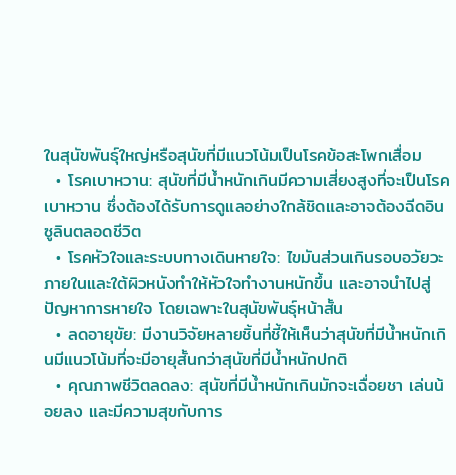ในสุนัขพันธุ์ใหญ่หรือสุนัขที่มีแนวโน้มเป็นโรคข้อสะโพกเสื่อม
  • โรคเบาหวาน: สุนัขที่มีน้ำหนักเกินมีความเสี่ยงสูงที่จะเป็นโรคเบาหวาน ซึ่งต้องได้รับการดูแลอย่างใกล้ชิดและอาจต้องฉีดอินซูลินตลอดชีวิต
  • โรคหัวใจและระบบทางเดินหายใจ: ไขมันส่วนเกินรอบอวัยวะภายในและใต้ผิวหนังทำให้หัวใจทำงานหนักขึ้น และอาจนำไปสู่ปัญหาการหายใจ โดยเฉพาะในสุนัขพันธุ์หน้าสั้น
  • ลดอายุขัย: มีงานวิจัยหลายชิ้นที่ชี้ให้เห็นว่าสุนัขที่มีน้ำหนักเกินมีแนวโน้มที่จะมีอายุสั้นกว่าสุนัขที่มีน้ำหนักปกติ
  • คุณภาพชีวิตลดลง: สุนัขที่มีน้ำหนักเกินมักจะเฉื่อยชา เล่นน้อยลง และมีความสุขกับการ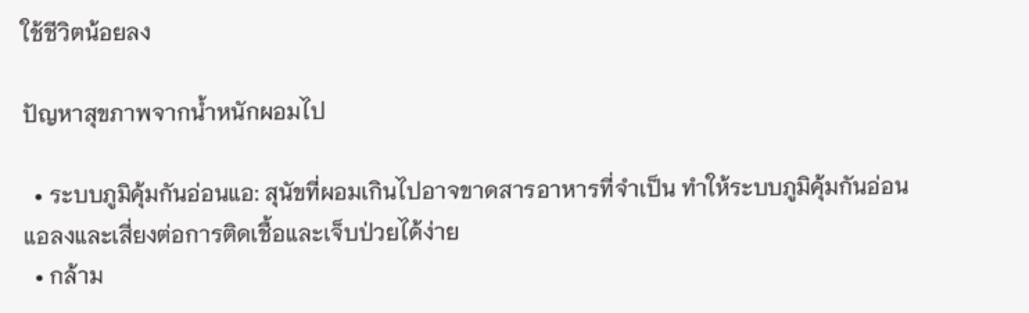ใช้ชีวิตน้อยลง

ปัญหาสุขภาพจากน้ำหนักผอมไป

  • ระบบภูมิคุ้มกันอ่อนแอ: สุนัขที่ผอมเกินไปอาจขาดสารอาหารที่จำเป็น ทำให้ระบบภูมิคุ้มกันอ่อนแอลงและเสี่ยงต่อการติดเชื้อและเจ็บป่วยได้ง่าย
  • กล้าม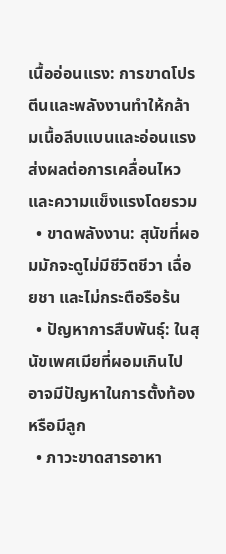เนื้ออ่อนแรง: การขาดโปรตีนและพลังงานทำให้กล้ามเนื้อลีบแบนและอ่อนแรง ส่งผลต่อการเคลื่อนไหวและความแข็งแรงโดยรวม
  • ขาดพลังงาน: สุนัขที่ผอมมักจะดูไม่มีชีวิตชีวา เฉื่อยชา และไม่กระตือรือร้น
  • ปัญหาการสืบพันธุ์: ในสุนัขเพศเมียที่ผอมเกินไป อาจมีปัญหาในการตั้งท้องหรือมีลูก
  • ภาวะขาดสารอาหา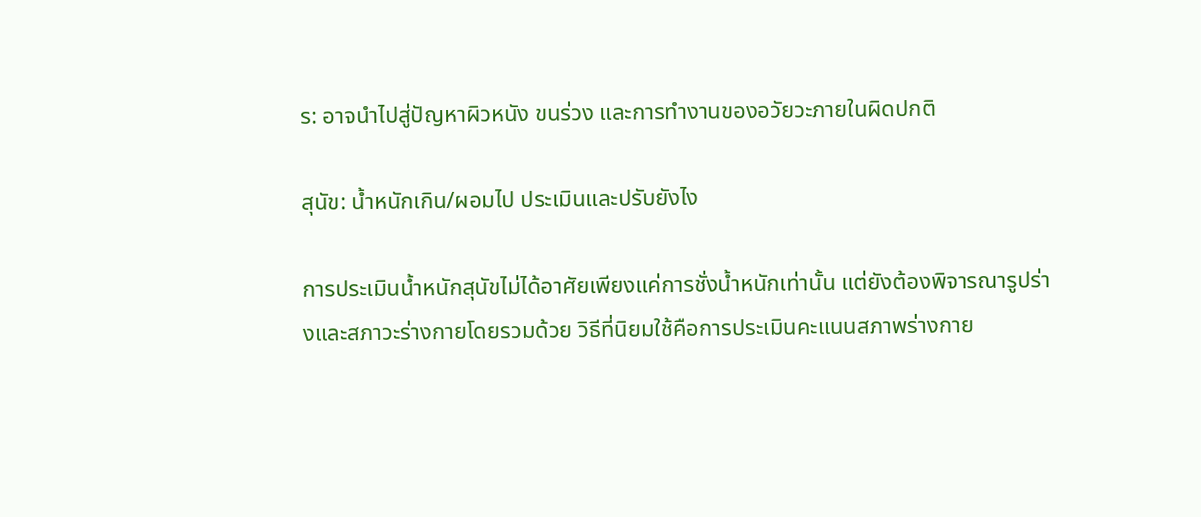ร: อาจนำไปสู่ปัญหาผิวหนัง ขนร่วง และการทำงานของอวัยวะภายในผิดปกติ

สุนัข: น้ำหนักเกิน/ผอมไป ประเมินและปรับยังไง

การประเมินน้ำหนักสุนัขไม่ได้อาศัยเพียงแค่การชั่งน้ำหนักเท่านั้น แต่ยังต้องพิจารณารูปร่างและสภาวะร่างกายโดยรวมด้วย วิธีที่นิยมใช้คือการประเมินคะแนนสภาพร่างกาย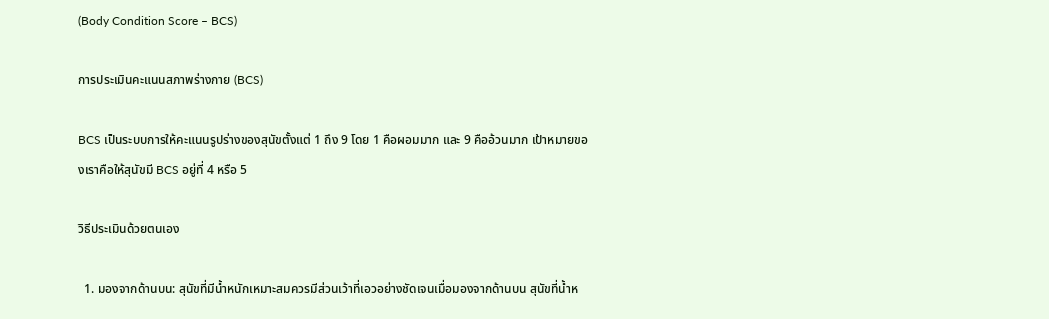(Body Condition Score – BCS)

การประเมินคะแนนสภาพร่างกาย (BCS)

BCS เป็นระบบการให้คะแนนรูปร่างของสุนัขตั้งแต่ 1 ถึง 9 โดย 1 คือผอมมาก และ 9 คืออ้วนมาก เป้าหมายของเราคือให้สุนัขมี BCS อยู่ที่ 4 หรือ 5

วิธีประเมินด้วยตนเอง

  1. มองจากด้านบน: สุนัขที่มีน้ำหนักเหมาะสมควรมีส่วนเว้าที่เอวอย่างชัดเจนเมื่อมองจากด้านบน สุนัขที่น้ำห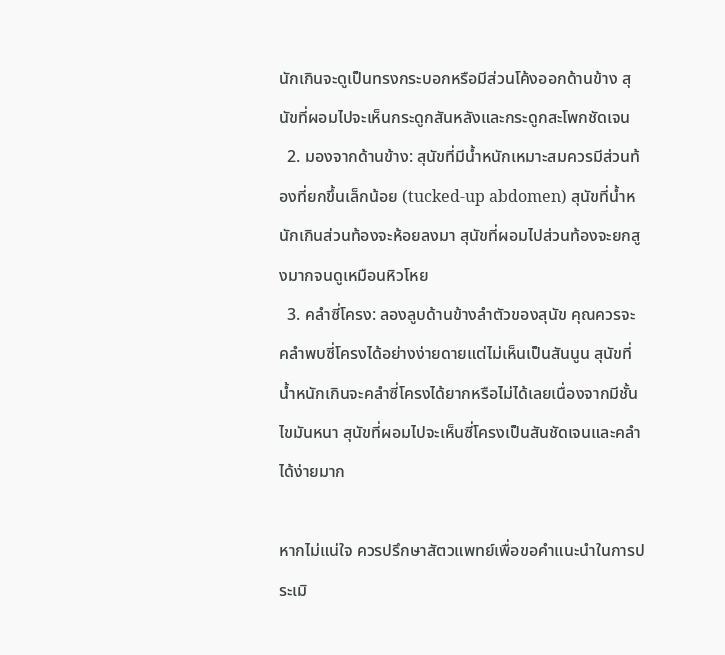นักเกินจะดูเป็นทรงกระบอกหรือมีส่วนโค้งออกด้านข้าง สุนัขที่ผอมไปจะเห็นกระดูกสันหลังและกระดูกสะโพกชัดเจน
  2. มองจากด้านข้าง: สุนัขที่มีน้ำหนักเหมาะสมควรมีส่วนท้องที่ยกขึ้นเล็กน้อย (tucked-up abdomen) สุนัขที่น้ำหนักเกินส่วนท้องจะห้อยลงมา สุนัขที่ผอมไปส่วนท้องจะยกสูงมากจนดูเหมือนหิวโหย
  3. คลำซี่โครง: ลองลูบด้านข้างลำตัวของสุนัข คุณควรจะคลำพบซี่โครงได้อย่างง่ายดายแต่ไม่เห็นเป็นสันนูน สุนัขที่น้ำหนักเกินจะคลำซี่โครงได้ยากหรือไม่ได้เลยเนื่องจากมีชั้นไขมันหนา สุนัขที่ผอมไปจะเห็นซี่โครงเป็นสันชัดเจนและคลำได้ง่ายมาก

หากไม่แน่ใจ ควรปรึกษาสัตวแพทย์เพื่อขอคำแนะนำในการประเมิ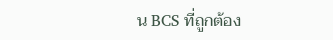น BCS ที่ถูกต้อง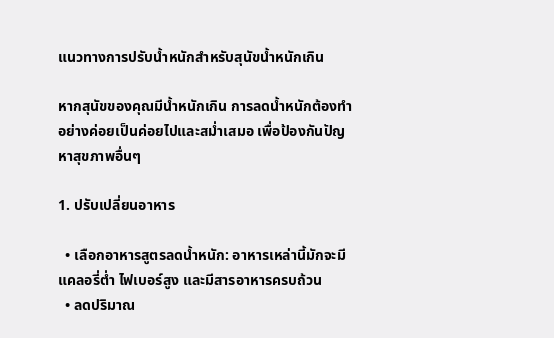แนวทางการปรับน้ำหนักสำหรับสุนัขน้ำหนักเกิน

หากสุนัขของคุณมีน้ำหนักเกิน การลดน้ำหนักต้องทำอย่างค่อยเป็นค่อยไปและสม่ำเสมอ เพื่อป้องกันปัญหาสุขภาพอื่นๆ

1. ปรับเปลี่ยนอาหาร

  • เลือกอาหารสูตรลดน้ำหนัก: อาหารเหล่านี้มักจะมีแคลอรี่ต่ำ ไฟเบอร์สูง และมีสารอาหารครบถ้วน
  • ลดปริมาณ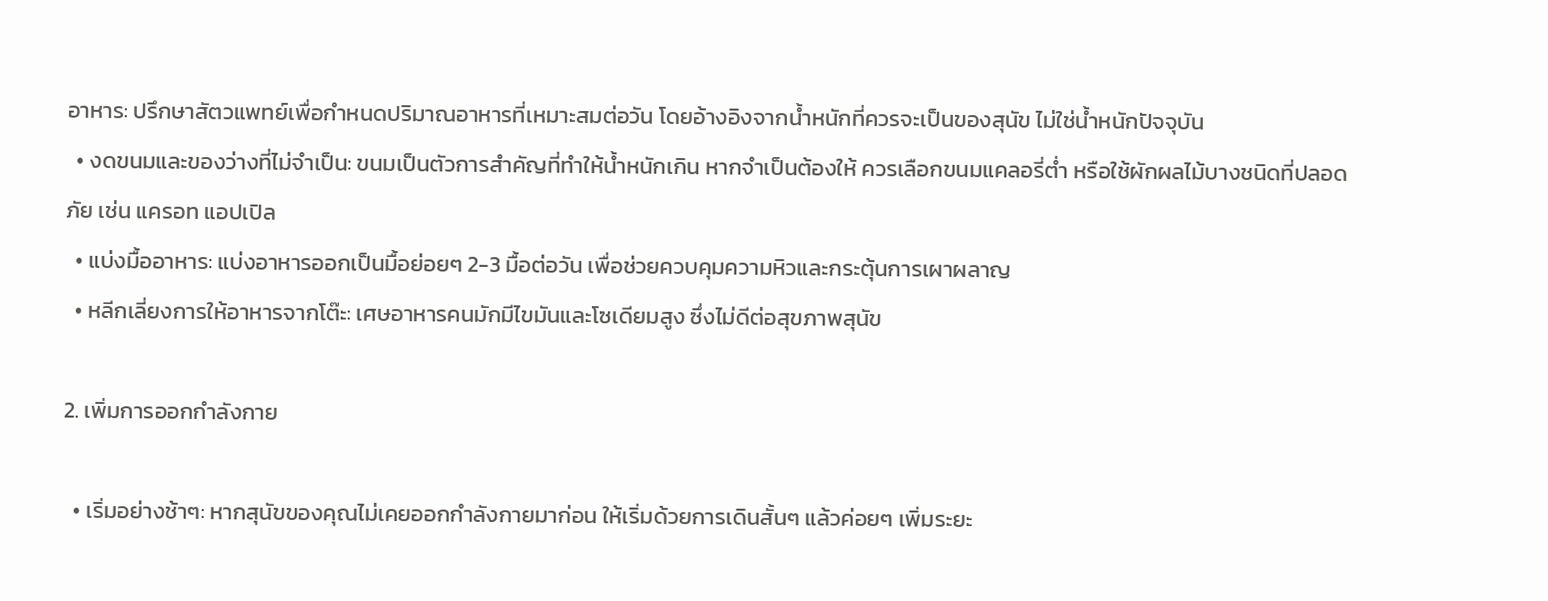อาหาร: ปรึกษาสัตวแพทย์เพื่อกำหนดปริมาณอาหารที่เหมาะสมต่อวัน โดยอ้างอิงจากน้ำหนักที่ควรจะเป็นของสุนัข ไม่ใช่น้ำหนักปัจจุบัน
  • งดขนมและของว่างที่ไม่จำเป็น: ขนมเป็นตัวการสำคัญที่ทำให้น้ำหนักเกิน หากจำเป็นต้องให้ ควรเลือกขนมแคลอรี่ต่ำ หรือใช้ผักผลไม้บางชนิดที่ปลอดภัย เช่น แครอท แอปเปิล
  • แบ่งมื้ออาหาร: แบ่งอาหารออกเป็นมื้อย่อยๆ 2-3 มื้อต่อวัน เพื่อช่วยควบคุมความหิวและกระตุ้นการเผาผลาญ
  • หลีกเลี่ยงการให้อาหารจากโต๊ะ: เศษอาหารคนมักมีไขมันและโซเดียมสูง ซึ่งไม่ดีต่อสุขภาพสุนัข

2. เพิ่มการออกกำลังกาย

  • เริ่มอย่างช้าๆ: หากสุนัขของคุณไม่เคยออกกำลังกายมาก่อน ให้เริ่มด้วยการเดินสั้นๆ แล้วค่อยๆ เพิ่มระยะ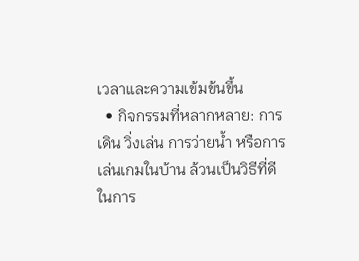เวลาและความเข้มข้นขึ้น
  • กิจกรรมที่หลากหลาย: การเดิน วิ่งเล่น การว่ายน้ำ หรือการเล่นเกมในบ้าน ล้วนเป็นวิธีที่ดีในการ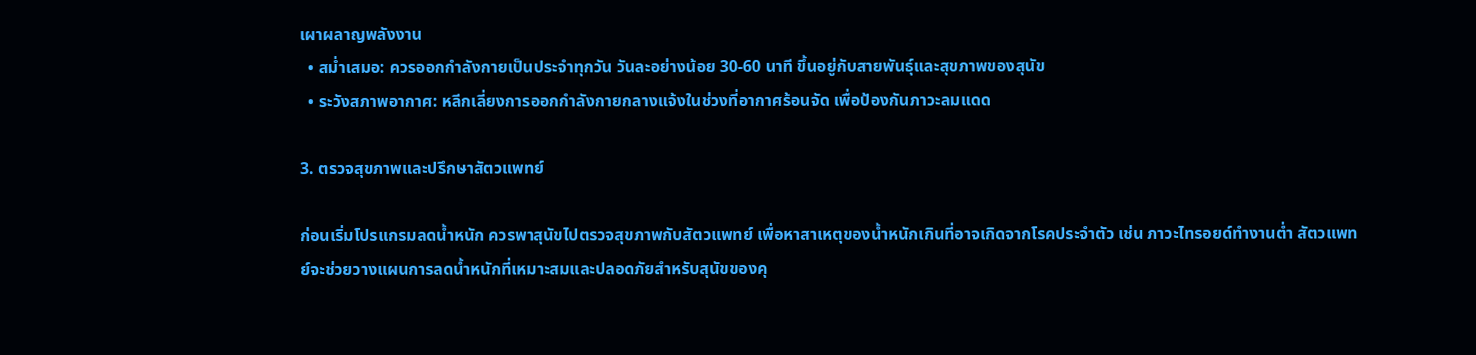เผาผลาญพลังงาน
  • สม่ำเสมอ: ควรออกกำลังกายเป็นประจำทุกวัน วันละอย่างน้อย 30-60 นาที ขึ้นอยู่กับสายพันธุ์และสุขภาพของสุนัข
  • ระวังสภาพอากาศ: หลีกเลี่ยงการออกกำลังกายกลางแจ้งในช่วงที่อากาศร้อนจัด เพื่อป้องกันภาวะลมแดด

3. ตรวจสุขภาพและปรึกษาสัตวแพทย์

ก่อนเริ่มโปรแกรมลดน้ำหนัก ควรพาสุนัขไปตรวจสุขภาพกับสัตวแพทย์ เพื่อหาสาเหตุของน้ำหนักเกินที่อาจเกิดจากโรคประจำตัว เช่น ภาวะไทรอยด์ทำงานต่ำ สัตวแพทย์จะช่วยวางแผนการลดน้ำหนักที่เหมาะสมและปลอดภัยสำหรับสุนัขของคุ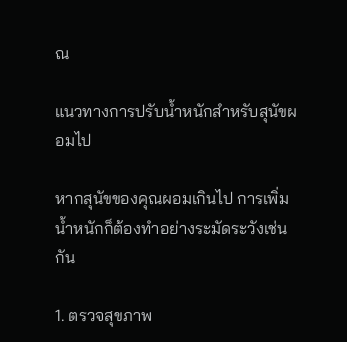ณ

แนวทางการปรับน้ำหนักสำหรับสุนัขผอมไป

หากสุนัขของคุณผอมเกินไป การเพิ่มน้ำหนักก็ต้องทำอย่างระมัดระวังเช่นกัน

1. ตรวจสุขภาพ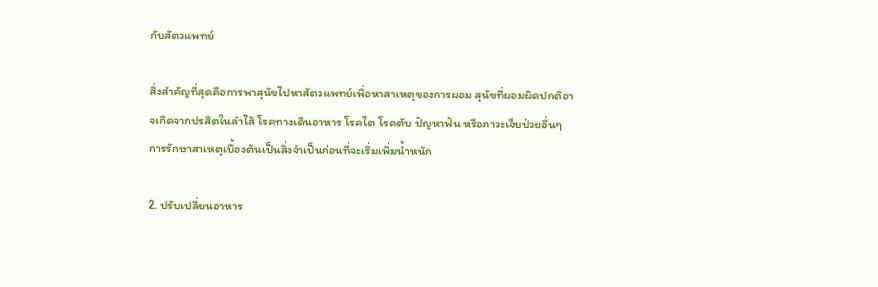กับสัตวแพทย์

สิ่งสำคัญที่สุดคือการพาสุนัขไปหาสัตวแพทย์เพื่อหาสาเหตุของการผอม สุนัขที่ผอมผิดปกติอาจเกิดจากปรสิตในลำไส้ โรคทางเดินอาหาร โรคไต โรคตับ ปัญหาฟัน หรือภาวะเจ็บป่วยอื่นๆ การรักษาสาเหตุเบื้องต้นเป็นสิ่งจำเป็นก่อนที่จะเริ่มเพิ่มน้ำหนัก

2. ปรับเปลี่ยนอาหาร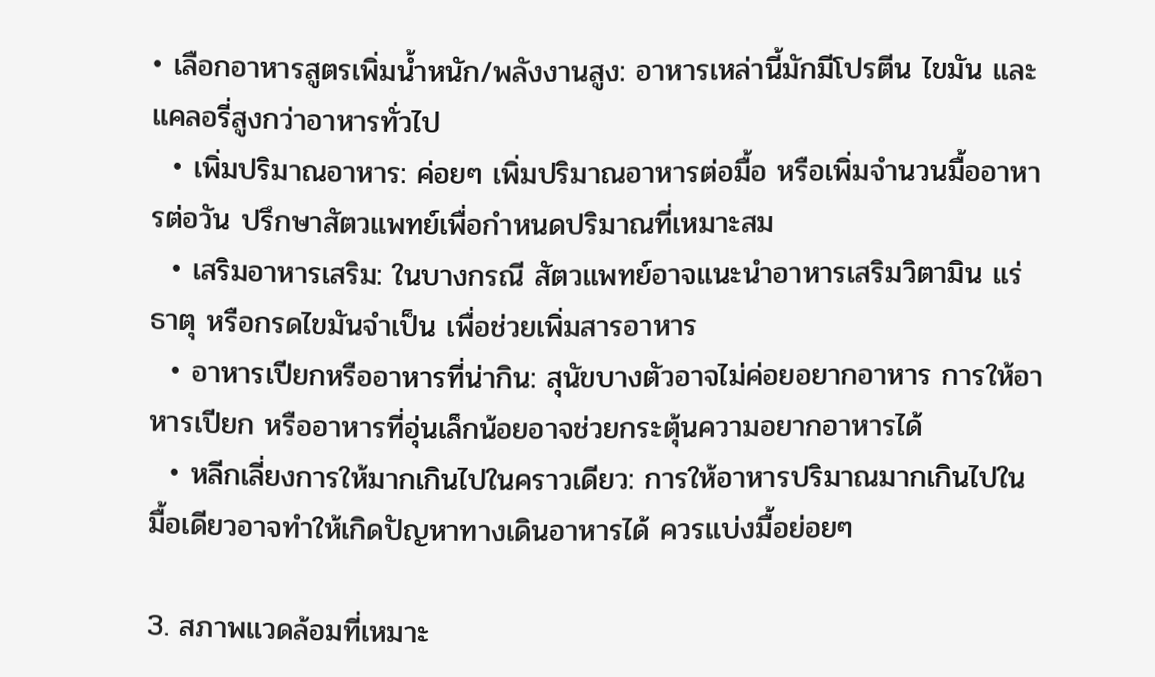• เลือกอาหารสูตรเพิ่มน้ำหนัก/พลังงานสูง: อาหารเหล่านี้มักมีโปรตีน ไขมัน และแคลอรี่สูงกว่าอาหารทั่วไป
  • เพิ่มปริมาณอาหาร: ค่อยๆ เพิ่มปริมาณอาหารต่อมื้อ หรือเพิ่มจำนวนมื้ออาหารต่อวัน ปรึกษาสัตวแพทย์เพื่อกำหนดปริมาณที่เหมาะสม
  • เสริมอาหารเสริม: ในบางกรณี สัตวแพทย์อาจแนะนำอาหารเสริมวิตามิน แร่ธาตุ หรือกรดไขมันจำเป็น เพื่อช่วยเพิ่มสารอาหาร
  • อาหารเปียกหรืออาหารที่น่ากิน: สุนัขบางตัวอาจไม่ค่อยอยากอาหาร การให้อาหารเปียก หรืออาหารที่อุ่นเล็กน้อยอาจช่วยกระตุ้นความอยากอาหารได้
  • หลีกเลี่ยงการให้มากเกินไปในคราวเดียว: การให้อาหารปริมาณมากเกินไปในมื้อเดียวอาจทำให้เกิดปัญหาทางเดินอาหารได้ ควรแบ่งมื้อย่อยๆ

3. สภาพแวดล้อมที่เหมาะ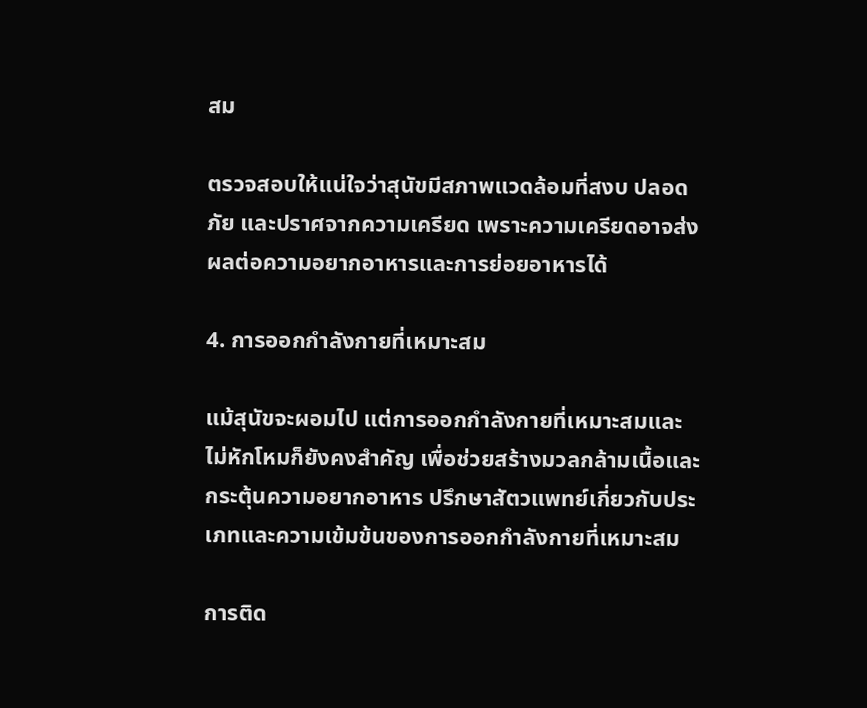สม

ตรวจสอบให้แน่ใจว่าสุนัขมีสภาพแวดล้อมที่สงบ ปลอดภัย และปราศจากความเครียด เพราะความเครียดอาจส่งผลต่อความอยากอาหารและการย่อยอาหารได้

4. การออกกำลังกายที่เหมาะสม

แม้สุนัขจะผอมไป แต่การออกกำลังกายที่เหมาะสมและไม่หักโหมก็ยังคงสำคัญ เพื่อช่วยสร้างมวลกล้ามเนื้อและกระตุ้นความอยากอาหาร ปรึกษาสัตวแพทย์เกี่ยวกับประเภทและความเข้มข้นของการออกกำลังกายที่เหมาะสม

การติด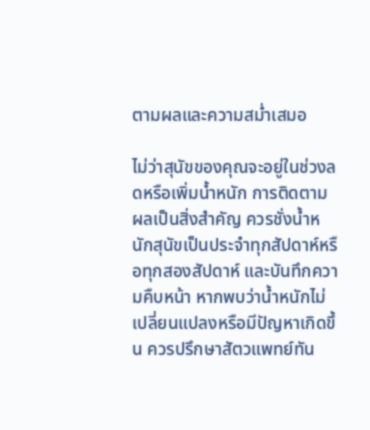ตามผลและความสม่ำเสมอ

ไม่ว่าสุนัขของคุณจะอยู่ในช่วงลดหรือเพิ่มน้ำหนัก การติดตามผลเป็นสิ่งสำคัญ ควรชั่งน้ำหนักสุนัขเป็นประจำทุกสัปดาห์หรือทุกสองสัปดาห์ และบันทึกความคืบหน้า หากพบว่าน้ำหนักไม่เปลี่ยนแปลงหรือมีปัญหาเกิดขึ้น ควรปรึกษาสัตวแพทย์ทัน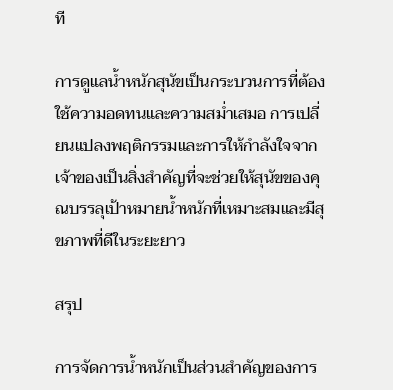ที

การดูแลน้ำหนักสุนัขเป็นกระบวนการที่ต้องใช้ความอดทนและความสม่ำเสมอ การเปลี่ยนแปลงพฤติกรรมและการให้กำลังใจจากเจ้าของเป็นสิ่งสำคัญที่จะช่วยให้สุนัขของคุณบรรลุเป้าหมายน้ำหนักที่เหมาะสมและมีสุขภาพที่ดีในระยะยาว

สรุป

การจัดการน้ำหนักเป็นส่วนสำคัญของการ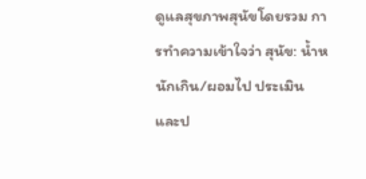ดูแลสุขภาพสุนัขโดยรวม การทำความเข้าใจว่า สุนัข: น้ำหนักเกิน/ผอมไป ประเมินและป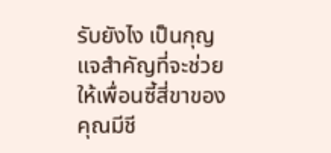รับยังไง เป็นกุญแจสำคัญที่จะช่วยให้เพื่อนซี้สี่ขาของคุณมีชี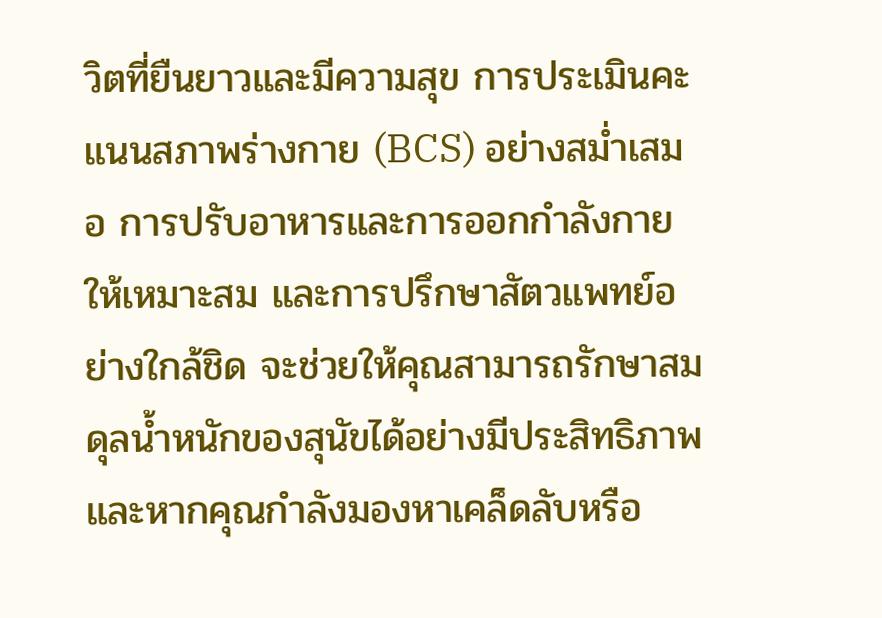วิตที่ยืนยาวและมีความสุข การประเมินคะแนนสภาพร่างกาย (BCS) อย่างสม่ำเสมอ การปรับอาหารและการออกกำลังกายให้เหมาะสม และการปรึกษาสัตวแพทย์อย่างใกล้ชิด จะช่วยให้คุณสามารถรักษาสมดุลน้ำหนักของสุนัขได้อย่างมีประสิทธิภาพ และหากคุณกำลังมองหาเคล็ดลับหรือ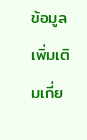ข้อมูลเพิ่มเติมเกี่ย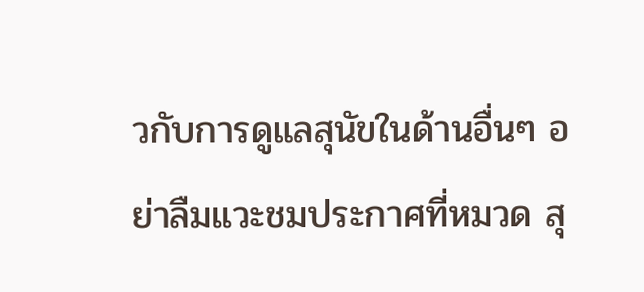วกับการดูแลสุนัขในด้านอื่นๆ อย่าลืมแวะชมประกาศที่หมวด สุ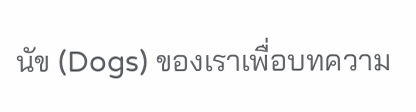นัข (Dogs) ของเราเพื่อบทความ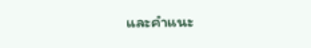และคำแนะ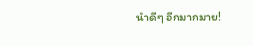นำดีๆ อีกมากมาย!